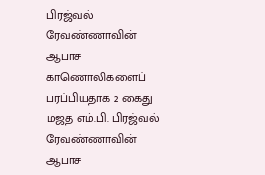பிரஜ்வல் ரேவண்ணாவின் ஆபாச காணொலிகளைப் பரப்பியதாக 2 கைது
மஜத எம்.பி. பிரஜ்வல் ரேவண்ணாவின் ஆபாச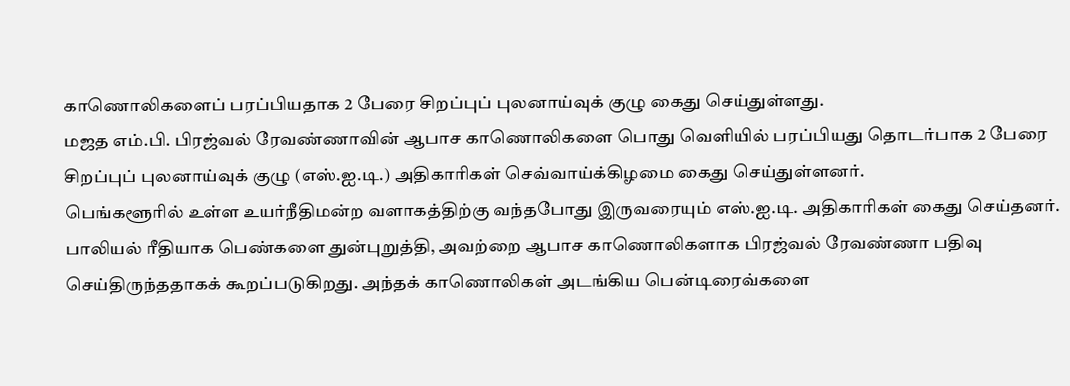காணொலிகளைப் பரப்பியதாக 2 பேரை சிறப்புப் புலனாய்வுக் குழு கைது செய்துள்ளது.
மஜத எம்.பி. பிரஜ்வல் ரேவண்ணாவின் ஆபாச காணொலிகளை பொது வெளியில் பரப்பியது தொடர்பாக 2 பேரை சிறப்புப் புலனாய்வுக் குழு (எஸ்.ஐ.டி.) அதிகாரிகள் செவ்வாய்க்கிழமை கைது செய்துள்ளனர்.
பெங்களூரில் உள்ள உயர்நீதிமன்ற வளாகத்திற்கு வந்தபோது இருவரையும் எஸ்.ஐ.டி. அதிகாரிகள் கைது செய்தனர். பாலியல் ரீதியாக பெண்களை துன்புறுத்தி, அவற்றை ஆபாச காணொலிகளாக பிரஜ்வல் ரேவண்ணா பதிவு செய்திருந்ததாகக் கூறப்படுகிறது. அந்தக் காணொலிகள் அடங்கிய பென்டிரைவ்களை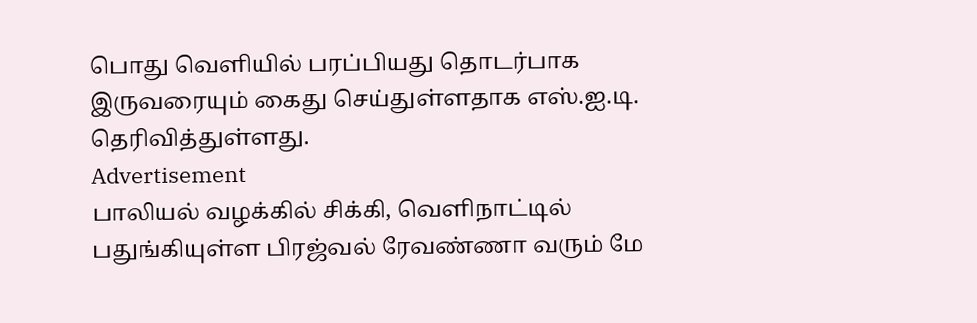பொது வெளியில் பரப்பியது தொடர்பாக இருவரையும் கைது செய்துள்ளதாக எஸ்.ஐ.டி. தெரிவித்துள்ளது.
Advertisement
பாலியல் வழக்கில் சிக்கி, வெளிநாட்டில் பதுங்கியுள்ள பிரஜ்வல் ரேவண்ணா வரும் மே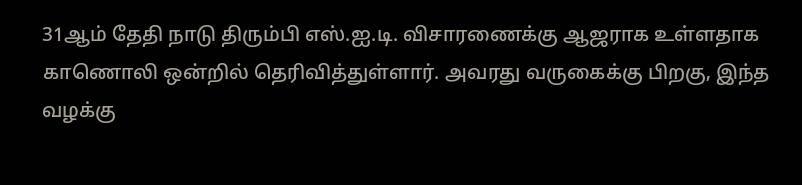31ஆம் தேதி நாடு திரும்பி எஸ்.ஐ.டி. விசாரணைக்கு ஆஜராக உள்ளதாக காணொலி ஒன்றில் தெரிவித்துள்ளார். அவரது வருகைக்கு பிறகு, இந்த வழக்கு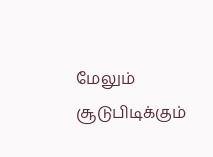மேலும் சூடுபிடிக்கும்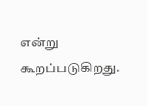என்று கூறப்படுகிறது.